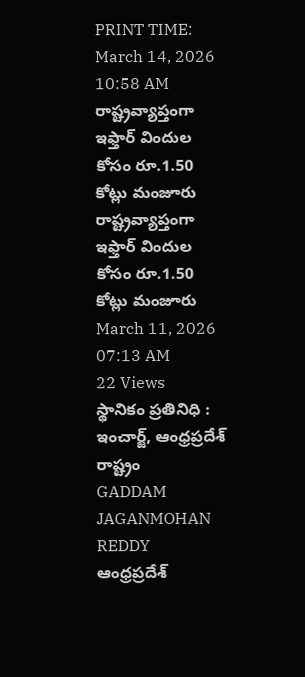PRINT TIME: March 14, 2026 10:58 AM
రాష్ట్రవ్యాప్తంగా ఇఫ్తార్ విందుల కోసం రూ.1.50 కోట్లు మంజూరు
రాష్ట్రవ్యాప్తంగా ఇఫ్తార్ విందుల కోసం రూ.1.50 కోట్లు మంజూరు
March 11, 2026 07:13 AM
22 Views
స్థానికం ప్రతినిధి :
ఇంచార్జ్, ఆంధ్రప్రదేశ్ రాష్ట్రం
GADDAM JAGANMOHAN REDDY
ఆంధ్రప్రదేశ్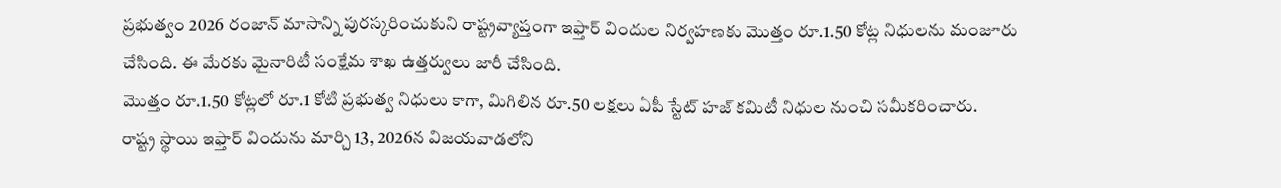ప్రభుత్వం 2026 రంజాన్ మాసాన్ని పురస్కరించుకుని రాష్ట్రవ్యాప్తంగా ఇఫ్తార్ విందుల నిర్వహణకు మొత్తం రూ.1.50 కోట్ల నిధులను మంజూరు చేసింది. ఈ మేరకు మైనారిటీ సంక్షేమ శాఖ ఉత్తర్వులు జారీ చేసింది.
మొత్తం రూ.1.50 కోట్లలో రూ.1 కోటి ప్రభుత్వ నిధులు కాగా, మిగిలిన రూ.50 లక్షలు ఏపీ స్టేట్ హజ్ కమిటీ నిధుల నుంచి సమీకరించారు.
రాష్ట్ర స్థాయి ఇఫ్తార్ విందును మార్చి 13, 2026న విజయవాడలోని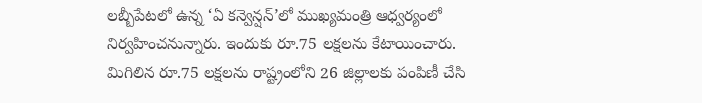లబ్బీపేటలో ఉన్న ‘ఏ కన్వెన్షన్’లో ముఖ్యమంత్రి ఆధ్వర్యంలో నిర్వహించనున్నారు. ఇందుకు రూ.75 లక్షలను కేటాయించారు.
మిగిలిన రూ.75 లక్షలను రాష్ట్రంలోని 26 జిల్లాలకు పంపిణీ చేసి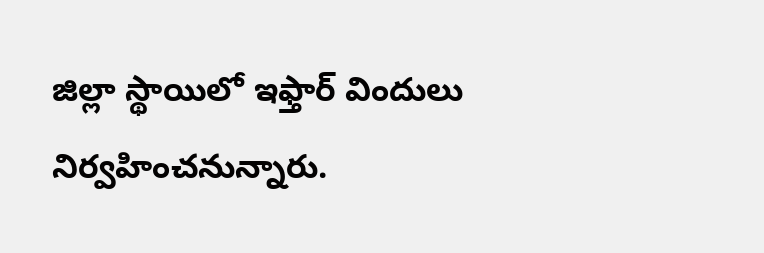జిల్లా స్థాయిలో ఇఫ్తార్ విందులు నిర్వహించనున్నారు.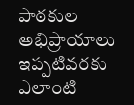పాఠకుల అభిప్రాయాలు
ఇప్పటివరకు ఎలాంటి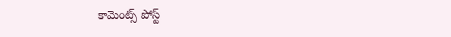కామెంట్స్ పోస్ట్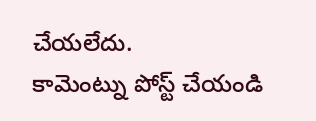చేయలేదు.
కామెంట్ను పోస్ట్ చేయండి